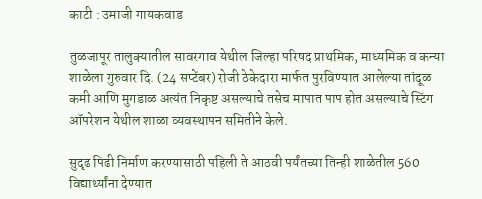काटी : उमाजी गायकवाड

तुळजापूर तालुक्यातील सावरगाव येथील जिल्हा परिषद प्राथमिक, माध्यमिक व कन्या शाळेला गुरुवार दि. (24 सप्टेंबर) रोजी ठेकेदारा मार्फत पुरविण्यात आलेल्या तांदूळ कमी आणि मुगडाळ अत्यंत निकृष्ट असल्याचे तसेच मापात पाप होत असल्याचे स्टिंग ऑपरेशन येथील शाळा व्यवस्थापन समितीने केले.

सुदृढ पिढी निर्माण करण्यासाठी पहिली ते आठवी पर्यंतच्या तिन्ही शाळेतील 560 विद्यार्थ्यांना देण्यात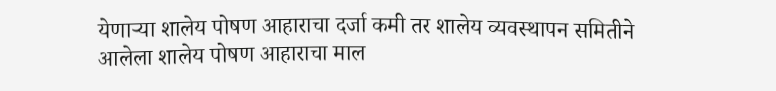येणाऱ्या शालेय पोषण आहाराचा दर्जा कमी तर शालेय व्यवस्थापन समितीने आलेला शालेय पोषण आहाराचा माल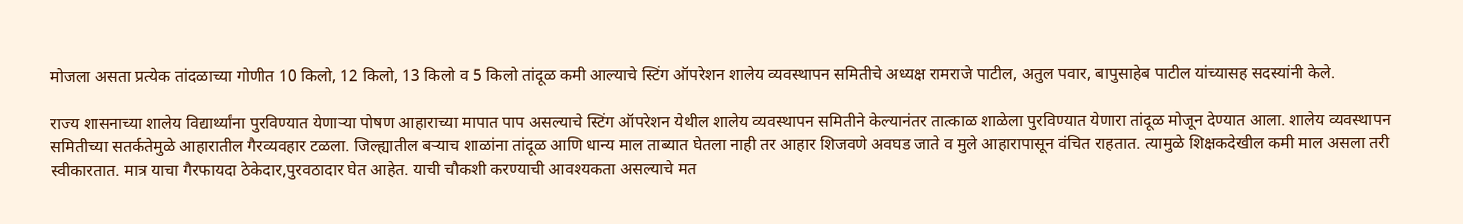मोजला असता प्रत्येक तांदळाच्या गोणीत 10 किलो, 12 किलो, 13 किलो व 5 किलो तांदूळ कमी आल्याचे स्टिंग ऑपरेशन शालेय व्यवस्थापन समितीचे अध्यक्ष रामराजे पाटील, अतुल पवार, बापुसाहेब पाटील यांच्यासह सदस्यांनी केले.

राज्य शासनाच्या शालेय विद्यार्थ्यांना पुरविण्यात येणार्‍या पोषण आहाराच्या मापात पाप असल्याचे स्टिंग ऑपरेशन येथील शालेय व्यवस्थापन समितीने केल्यानंतर तात्काळ शाळेला पुरविण्यात येणारा तांदूळ मोजून देण्यात आला. शालेय व्यवस्थापन समितीच्या सतर्कतेमुळे आहारातील गैरव्यवहार टळला. जिल्ह्यातील बऱ्याच शाळांना तांदूळ आणि धान्य माल ताब्यात घेतला नाही तर आहार शिजवणे अवघड जाते व मुले आहारापासून वंचित राहतात. त्यामुळे शिक्षकदेखील कमी माल असला तरी स्वीकारतात. मात्र याचा गैरफायदा ठेकेदार,पुरवठादार घेत आहेत. याची चौकशी करण्याची आवश्यकता असल्याचे मत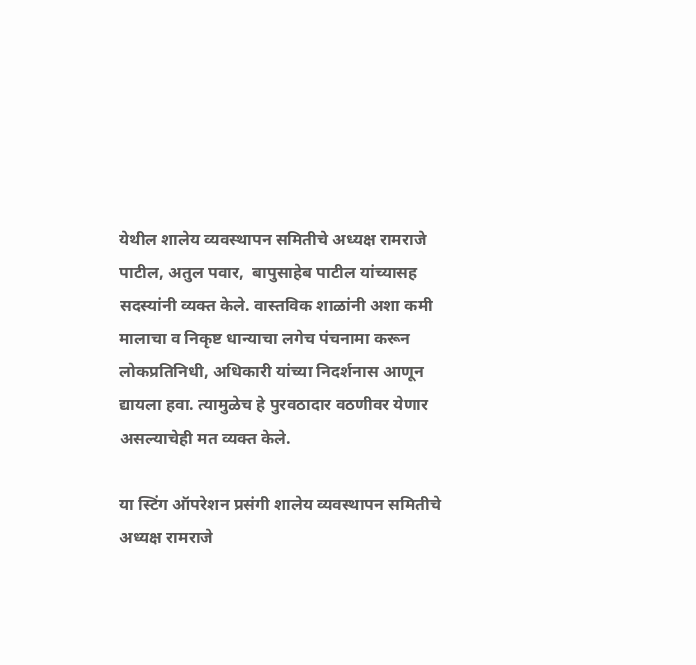येथील शालेय व्यवस्थापन समितीचे अध्यक्ष रामराजे पाटील, अतुल पवार,  बापुसाहेब पाटील यांच्यासह सदस्यांनी व्यक्त केले. वास्तविक शाळांनी अशा कमी मालाचा व निकृष्ट धान्याचा लगेच पंचनामा करून लोकप्रतिनिधी, अधिकारी यांच्या निदर्शनास आणून द्यायला हवा. त्यामुळेच हे पुरवठादार वठणीवर येणार असल्याचेही मत व्यक्त केले.

या स्टिंग ऑपरेशन प्रसंगी शालेय व्यवस्थापन समितीचे अध्यक्ष रामराजे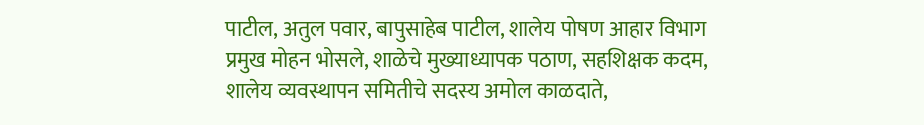पाटील, अतुल पवार, बापुसाहेब पाटील, शालेय पोषण आहार विभाग प्रमुख मोहन भोसले, शाळेचे मुख्याध्यापक पठाण, सहशिक्षक कदम, शालेय व्यवस्थापन समितीचे सदस्य अमोल काळदाते,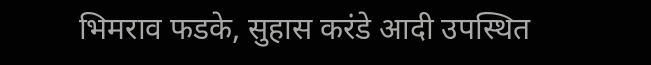भिमराव फडके, सुहास करंडे आदी उपस्थित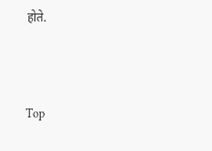होते.



Top